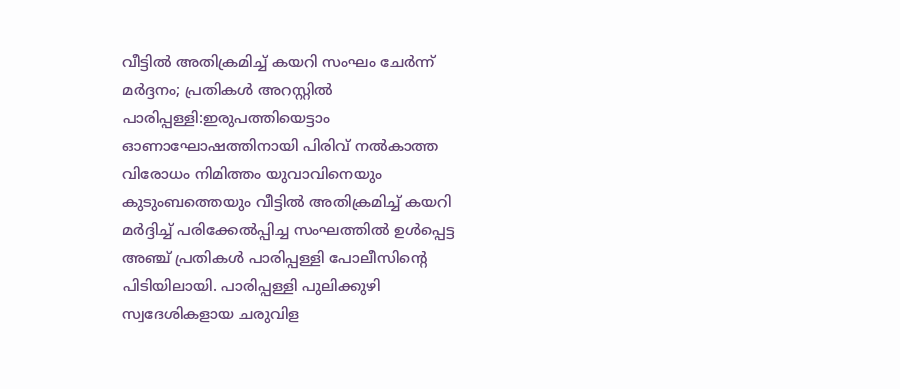വീട്ടിൽ അതിക്രമിച്ച് കയറി സംഘം ചേർന്ന് മർദ്ദനം; പ്രതികൾ അറസ്റ്റിൽ
പാരിപ്പള്ളി:ഇരുപത്തിയെട്ടാം ഓണാഘോഷത്തിനായി പിരിവ് നൽകാത്ത വിരോധം നിമിത്തം യുവാവിനെയും കുടുംബത്തെയും വീട്ടിൽ അതിക്രമിച്ച് കയറി മർദ്ദിച്ച് പരിക്കേൽപ്പിച്ച സംഘത്തിൽ ഉൾപ്പെട്ട അഞ്ച് പ്രതികൾ പാരിപ്പള്ളി പോലീസിന്റെ പിടിയിലായി. പാരിപ്പള്ളി പുലിക്കുഴി സ്വദേശികളായ ചരുവിള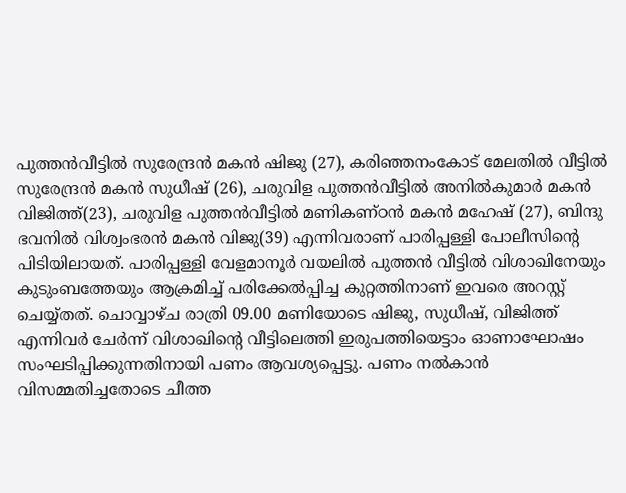പുത്തൻവീട്ടിൽ സുരേന്ദ്രൻ മകൻ ഷിജു (27), കരിഞ്ഞനംകോട് മേലതിൽ വീട്ടിൽ സുരേന്ദ്രൻ മകൻ സുധീഷ് (26), ചരുവിള പുത്തൻവീട്ടിൽ അനിൽകുമാർ മകൻ വിജിത്ത്(23), ചരുവിള പുത്തൻവീട്ടിൽ മണികണ്ഠൻ മകൻ മഹേഷ് (27), ബിന്ദു ഭവനിൽ വിശ്വംഭരൻ മകൻ വിജു(39) എന്നിവരാണ് പാരിപ്പള്ളി പോലീസിന്റെ പിടിയിലായത്. പാരിപ്പള്ളി വേളമാനൂർ വയലിൽ പുത്തൻ വീട്ടിൽ വിശാഖിനേയും കുടുംബത്തേയും ആക്രമിച്ച് പരിക്കേൽപ്പിച്ച കുറ്റത്തിനാണ് ഇവരെ അറസ്റ്റ് ചെയ്യ്തത്. ചൊവ്വാഴ്ച രാത്രി 09.00 മണിയോടെ ഷിജു, സുധീഷ്, വിജിത്ത് എന്നിവർ ചേർന്ന് വിശാഖിന്റെ വീട്ടിലെത്തി ഇരുപത്തിയെട്ടാം ഓണാഘോഷം സംഘടിപ്പിക്കുന്നതിനായി പണം ആവശ്യപ്പെട്ടു. പണം നൽകാൻ വിസമ്മതിച്ചതോടെ ചീത്ത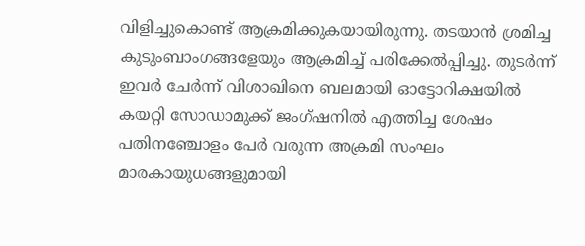വിളിച്ചുകൊണ്ട് ആക്രമിക്കുകയായിരുന്നു. തടയാൻ ശ്രമിച്ച കുടുംബാംഗങ്ങളേയും ആക്രമിച്ച് പരിക്കേൽപ്പിച്ചു. തുടർന്ന് ഇവർ ചേർന്ന് വിശാഖിനെ ബലമായി ഓട്ടോറിക്ഷയിൽ കയറ്റി സോഡാമുക്ക് ജംഗ്ഷനിൽ എത്തിച്ച ശേഷം പതിനഞ്ചോളം പേർ വരുന്ന അക്രമി സംഘം മാരകായുധങ്ങളുമായി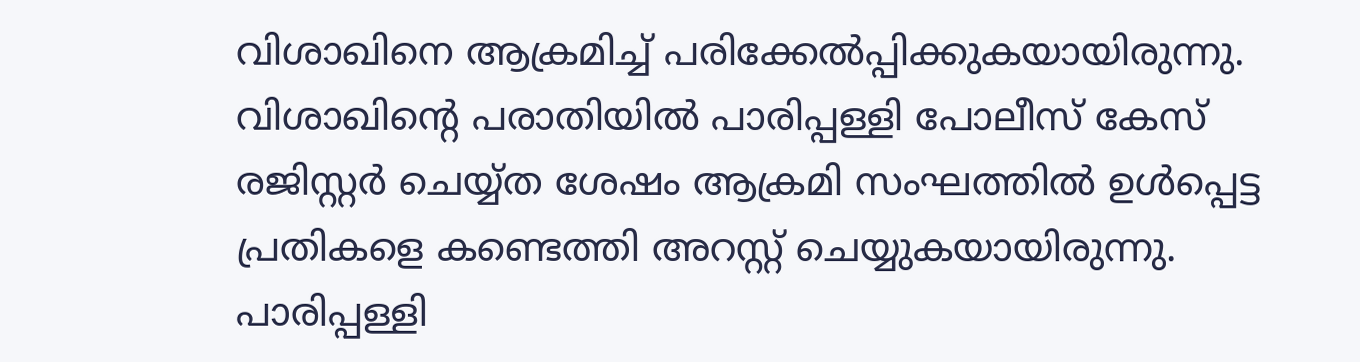വിശാഖിനെ ആക്രമിച്ച് പരിക്കേൽപ്പിക്കുകയായിരുന്നു. വിശാഖിന്റെ പരാതിയിൽ പാരിപ്പള്ളി പോലീസ് കേസ് രജിസ്റ്റർ ചെയ്യ്ത ശേഷം ആക്രമി സംഘത്തിൽ ഉൾപ്പെട്ട പ്രതികളെ കണ്ടെത്തി അറസ്റ്റ് ചെയ്യുകയായിരുന്നു. പാരിപ്പള്ളി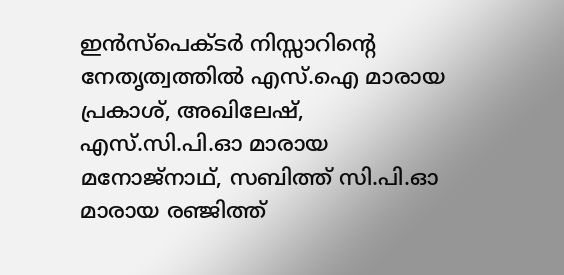ഇൻസ്പെക്ടർ നിസ്സാറിന്റെ നേതൃത്വത്തിൽ എസ്.ഐ മാരായ പ്രകാശ്, അഖിലേഷ്, എസ്.സി.പി.ഓ മാരായ മനോജ്നാഥ്, സബിത്ത് സി.പി.ഓ മാരായ രഞ്ജിത്ത്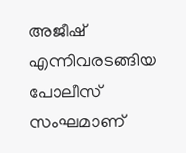അജീഷ് എന്നിവരടങ്ങിയ പോലീസ് സംഘമാണ്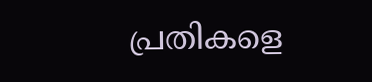പ്രതികളെ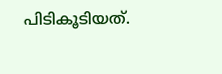പിടികൂടിയത്.